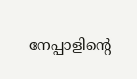നേപ്പാളിന്‍റെ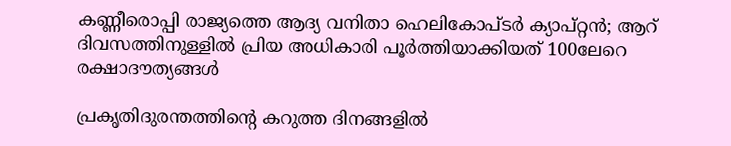കണ്ണീരൊപ്പി രാജ്യത്തെ ആദ്യ വനിതാ ഹെലികോപ്ടർ ക്യാപ്റ്റൻ; ആറ് ദിവസത്തിനുള്ളിൽ പ്രിയ അധികാരി പൂർത്തിയാക്കിയത് 100ലേറെ രക്ഷാദൗത്യങ്ങൾ

പ്രകൃതിദുരന്തത്തിന്റെ കറുത്ത ദിനങ്ങളിൽ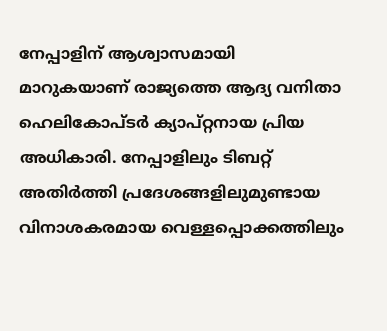നേപ്പാളിന് ആശ്വാസമായി മാറുകയാണ് രാജ്യത്തെ ആദ്യ വനിതാ ഹെലികോപ്ടർ ക്യാപ്റ്റനായ പ്രിയ അധികാരി. നേപ്പാളിലും ടിബറ്റ് അതിർത്തി പ്രദേശങ്ങളിലുമുണ്ടായ വിനാശകരമായ വെള്ളപ്പൊക്കത്തിലും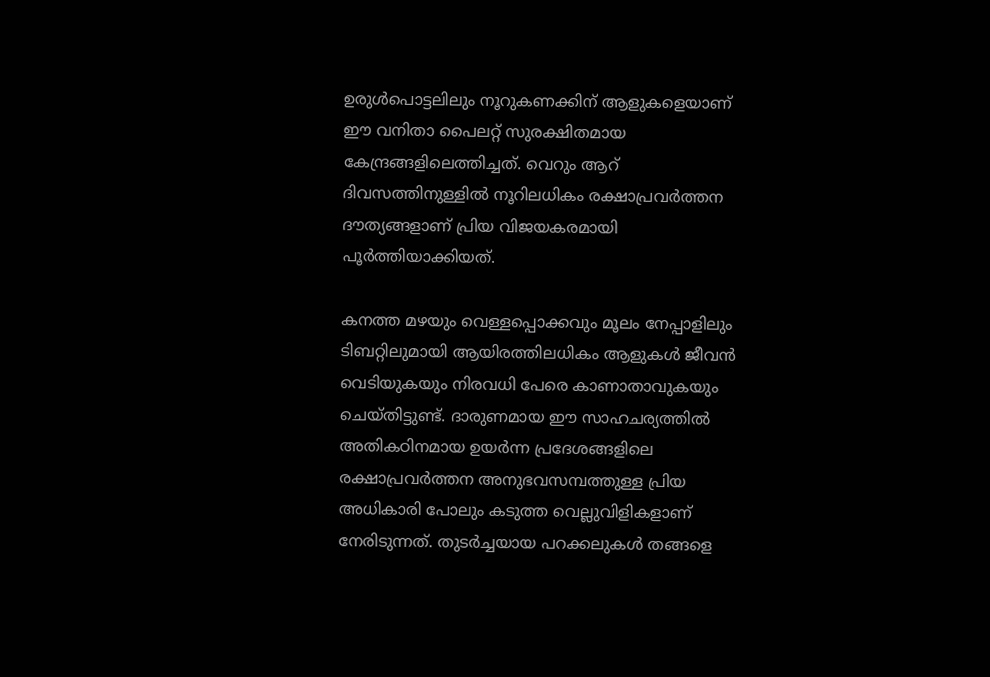ഉരുൾപൊട്ടലിലും നൂറുകണക്കിന് ആളുകളെയാണ് ഈ വനിതാ പൈലറ്റ് സുരക്ഷിതമായ കേന്ദ്രങ്ങളിലെത്തിച്ചത്. വെറും ആറ് ദിവസത്തിനുള്ളിൽ നൂറിലധികം രക്ഷാപ്രവർത്തന ദൗത്യങ്ങളാണ് പ്രിയ വിജയകരമായി പൂർത്തിയാക്കിയത്.

കനത്ത മഴയും വെള്ളപ്പൊക്കവും മൂലം നേപ്പാളിലും ടിബറ്റിലുമായി ആയിരത്തിലധികം ആളുകൾ ജീവൻ വെടിയുകയും നിരവധി പേരെ കാണാതാവുകയും ചെയ്തിട്ടുണ്ട്. ദാരുണമായ ഈ സാഹചര്യത്തിൽ അതികഠിനമായ ഉയർന്ന പ്രദേശങ്ങളിലെ രക്ഷാപ്രവർത്തന അനുഭവസമ്പത്തുള്ള പ്രിയ അധികാരി പോലും കടുത്ത വെല്ലുവിളികളാണ് നേരിടുന്നത്. തുടർച്ചയായ പറക്കലുകൾ തങ്ങളെ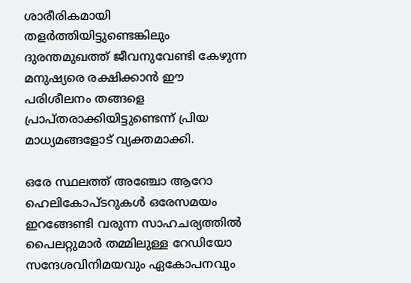ശാരീരികമായി തളർത്തിയിട്ടുണ്ടെങ്കിലും ദുരന്തമുഖത്ത് ജീവനുവേണ്ടി കേഴുന്ന മനുഷ്യരെ രക്ഷിക്കാൻ ഈ പരിശീലനം തങ്ങളെ പ്രാപ്തരാക്കിയിട്ടുണ്ടെന്ന് പ്രിയ മാധ്യമങ്ങളോട് വ്യക്തമാക്കി.

ഒരേ സ്ഥലത്ത് അഞ്ചോ ആറോ ഹെലികോപ്ടറുകൾ ഒരേസമയം ഇറങ്ങേണ്ടി വരുന്ന സാഹചര്യത്തിൽ പൈലറ്റുമാർ തമ്മിലുള്ള റേഡിയോ സന്ദേശവിനിമയവും ഏകോപനവും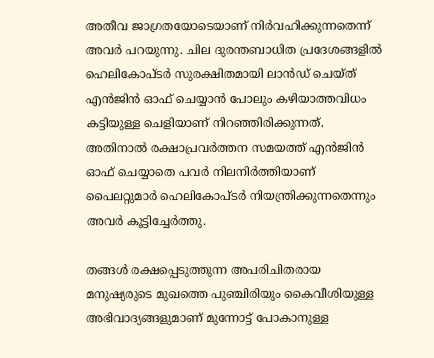അതീവ ജാഗ്രതയോടെയാണ് നിർവഹിക്കുന്നതെന്ന് അവർ പറയുന്നു. ചില ദുരന്തബാധിത പ്രദേശങ്ങളിൽ ഹെലികോപ്ടർ സുരക്ഷിതമായി ലാൻഡ് ചെയ്ത് എൻജിൻ ഓഫ് ചെയ്യാൻ പോലും കഴിയാത്തവിധം കട്ടിയുള്ള ചെളിയാണ് നിറഞ്ഞിരിക്കുന്നത്. അതിനാൽ രക്ഷാപ്രവർത്തന സമയത്ത് എൻജിൻ ഓഫ് ചെയ്യാതെ പവർ നിലനിർത്തിയാണ് പൈലറ്റുമാർ ഹെലികോപ്ടർ നിയന്ത്രിക്കുന്നതെന്നും അവർ കൂട്ടിച്ചേർത്തു.

തങ്ങൾ രക്ഷപ്പെടുത്തുന്ന അപരിചിതരായ മനുഷ്യരുടെ മുഖത്തെ പുഞ്ചിരിയും കൈവീശിയുള്ള അഭിവാദ്യങ്ങളുമാണ് മുന്നോട്ട് പോകാനുള്ള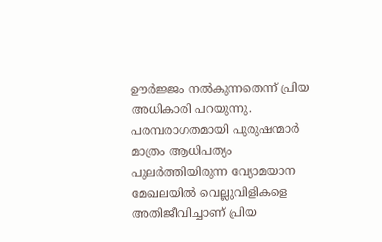ഊർജ്ജം നൽകുന്നതെന്ന് പ്രിയ അധികാരി പറയുന്നു. പരമ്പരാഗതമായി പുരുഷന്മാർ മാത്രം ആധിപത്യം പുലർത്തിയിരുന്ന വ്യോമയാന മേഖലയിൽ വെല്ലുവിളികളെ അതിജീവിച്ചാണ് പ്രിയ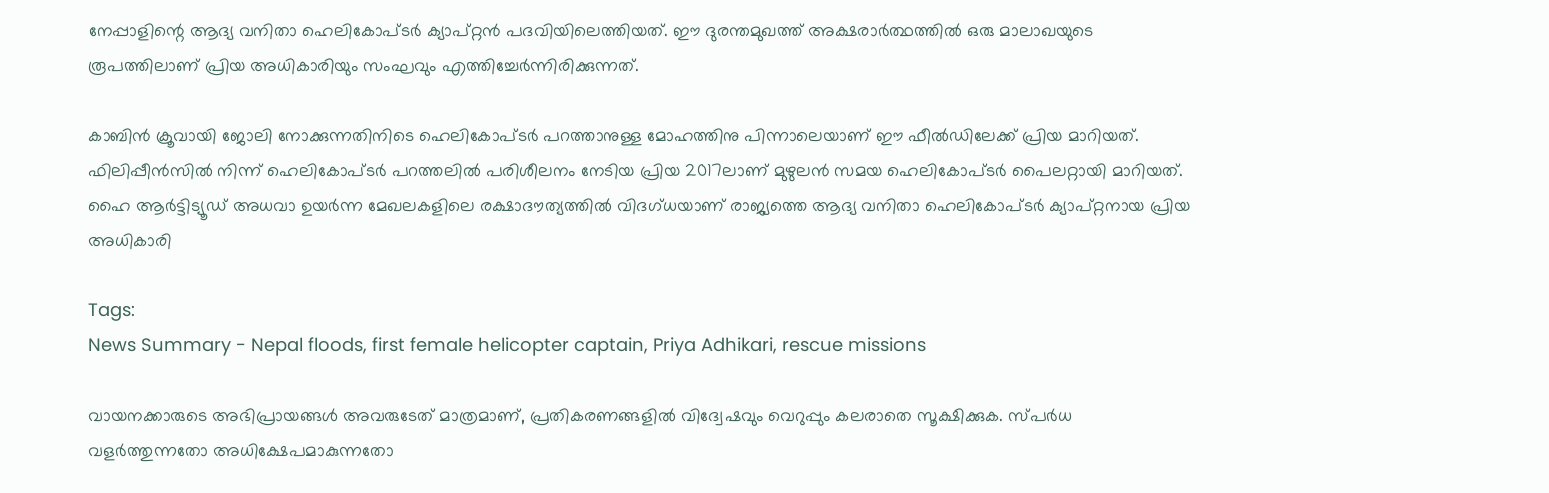നേപ്പാളിന്റെ ആദ്യ വനിതാ ഹെലികോപ്ടർ ക്യാപ്റ്റൻ പദവിയിലെത്തിയത്. ഈ ദുരന്തമുഖത്ത് അക്ഷരാർത്ഥത്തിൽ ഒരു മാലാഖയുടെ രൂപത്തിലാണ് പ്രിയ അധികാരിയും സംഘവും എത്തിച്ചേർന്നിരിക്കുന്നത്.

കാബിൻ ക്രൂവായി ജോലി നോക്കുന്നതിനിടെ ഹെലികോപ്ടർ പറത്താനുള്ള മോഹത്തിനു പിന്നാലെയാണ് ഈ ഫീൽഡിലേക്ക് പ്രിയ മാറിയത്. ഫിലിപ്പീൻസിൽ നിന്ന് ഹെലികോപ്ടർ പറത്തലിൽ പരിശീലനം നേടിയ പ്രിയ 2017ലാണ് മുഴുലൻ സമയ ഹെലികോപ്ടർ പൈലറ്റായി മാറിയത്. ഹൈ ആർട്ടിട്യൂഡ് അധവാ ഉയർന്ന മേഖലകളിലെ രക്ഷാദൗത്യത്തിൽ വിദഗ്ധയാണ് രാജ്യത്തെ ആദ്യ വനിതാ ഹെലികോപ്ടർ ക്യാപ്റ്റനായ പ്രിയ അധികാരി

Tags:
News Summary - Nepal floods, first female helicopter captain, Priya Adhikari, rescue missions

വായനക്കാരുടെ അഭിപ്രായങ്ങള്‍ അവരുടേത് മാത്രമാണ്, പ്രതികരണങ്ങളിൽ വിദ്വേഷവും വെറുപ്പും കലരാതെ സൂക്ഷിക്കുക. സ്പർധ വളർത്തുന്നതോ അധിക്ഷേപമാകുന്നതോ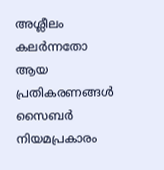അശ്ലീലം കലർന്നതോ ആയ പ്രതികരണങ്ങൾ സൈബർ നിയമപ്രകാരം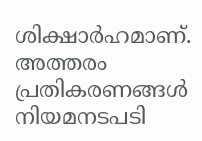ശിക്ഷാർഹമാണ്. അത്തരം പ്രതികരണങ്ങൾ നിയമനടപടി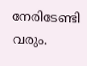നേരിടേണ്ടി വരും.